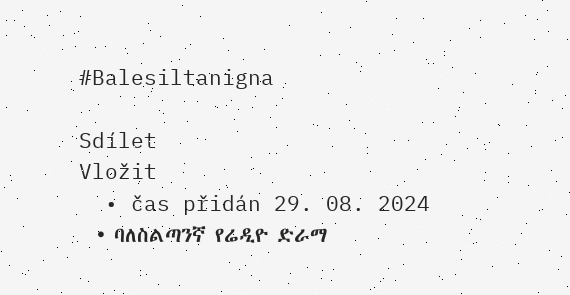#Balesiltanigna

Sdílet
Vložit
  • čas přidán 29. 08. 2024
  • ባለስልጣንኛ የሬዲዮ ድራማ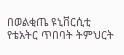በወልቂጤ ዩኒቨርሲቲ የቴአትር ጥበባት ትምህርት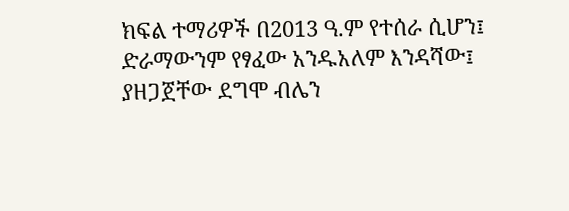ክፍል ተማሪዎች በ2013 ዓ.ም የተሰራ ሲሆን፤ ድራማውንም የፃፈው አንዱአለም እንዳሻው፤ ያዘጋጀቸው ደግሞ ብሌን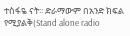ተስፋዬ ናት፡፡ ድራማውም በአንድ ክፍል የሚያልቅ(Stand alone radio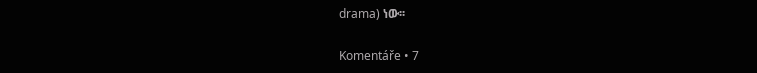drama) ነው፡፡

Komentáře • 7